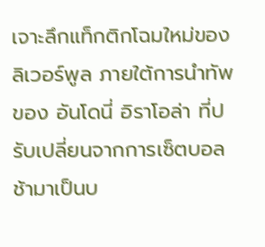เจาะลึกแท็กติกโฉมใหม่ของ ลิเวอร์พูล ภายใต้การนำทัพของ อันโดนี่ อิราโอล่า ที่ปรับเปลี่ยนจากการเซ็ตบอลช้ามาเป็นบ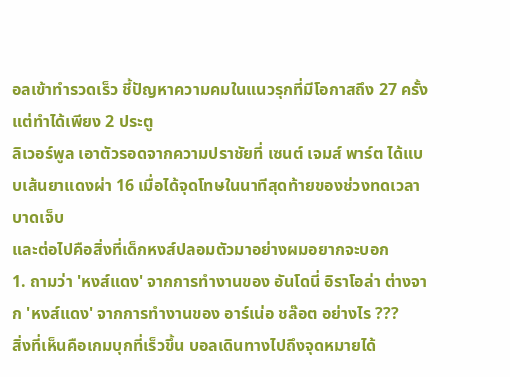อลเข้าทำรวดเร็ว ชี้ปัญหาความคมในแนวรุกที่มีโอกาสถึง 27 ครั้งแต่ทำได้เพียง 2 ประตู
ลิเวอร์พูล เอาตัวรอดจากความปราชัยที่ เซนต์ เจมส์ พาร์ต ได้แบบเส้นยาแดงผ่า 16 เมื่อได้จุดโทษในนาทีสุดท้ายของช่วงทดเวลาบาดเจ็บ
และต่อไปคือสิ่งที่เด็กหงส์ปลอมตัวมาอย่างผมอยากจะบอก
1. ถามว่า 'หงส์แดง' จากการทำงานของ อันโดนี่ อิราโอล่า ต่างจาก 'หงส์แดง' จากการทำงานของ อาร์เน่อ ชล๊อต อย่างไร ???
สิ่งที่เห็นคือเกมบุกที่เร็วขึ้น บอลเดินทางไปถึงจุดหมายได้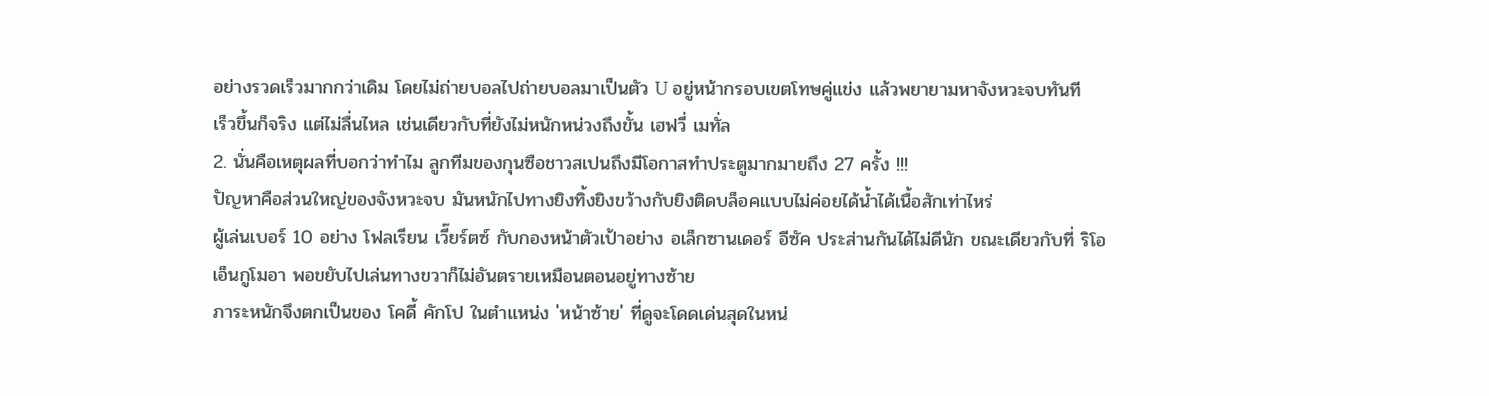อย่างรวดเร็วมากกว่าเดิม โดยไม่ถ่ายบอลไปถ่ายบอลมาเป็นตัว U อยู่หน้ากรอบเขตโทษคู่แข่ง แล้วพยายามหาจังหวะจบทันที
เร็วขึ้นก็จริง แต่ไม่ลื่นไหล เช่นเดียวกับที่ยังไม่หนักหน่วงถึงขั้น เฮฟวี่ เมทั่ล
2. นั่นคือเหตุผลที่บอกว่าทำไม ลูกทีมของกุนซือชาวสเปนถึงมีโอกาสทำประตูมากมายถึง 27 ครั้ง !!!
ปัญหาคือส่วนใหญ่ของจังหวะจบ มันหนักไปทางยิงทิ้งยิงขว้างกับยิงติดบล็อคแบบไม่ค่อยได้น้ำได้เนื้อสักเท่าไหร่
ผู้เล่นเบอร์ 10 อย่าง โฟลเรียน เวี๊ยร์ตซ์ กับกองหน้าตัวเป้าอย่าง อเล็กซานเดอร์ อีซัค ประส่านกันได้ไม่ดีนัก ขณะเดียวกับที่ ริโอ เอ็นกูโมอา พอขยับไปเล่นทางขวาก็ไม่อันตรายเหมือนตอนอยู่ทางซ้าย
ภาระหนักจึงตกเป็นของ โคดี้ คักโป ในตำแหน่ง 'หน้าซ้าย' ที่ดูจะโดดเด่นสุดในหน่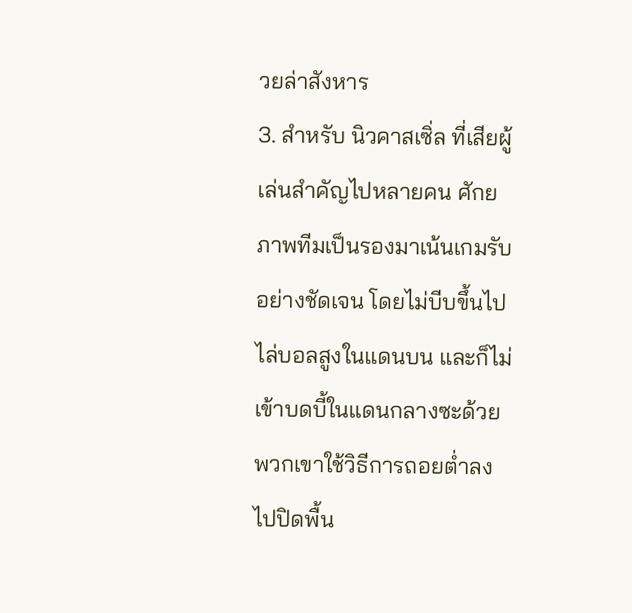วยล่าสังหาร
3. สำหรับ นิวคาสเซิ่ล ที่เสียผู้เล่นสำคัญไปหลายคน ศักยภาพทีมเป็นรองมาเน้นเกมรับอย่างชัดเจน โดยไม่บีบขึ้นไปไล่บอลสูงในแดนบน และก็ไม่เข้าบดบี้ในแดนกลางซะด้วย
พวกเขาใช้วิธีการถอยต่ำลงไปปิดพื้น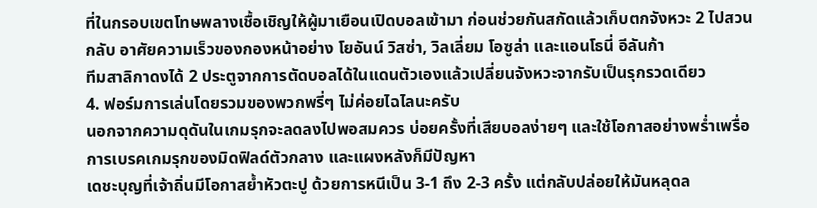ที่ในกรอบเขตโทษพลางเชื้อเชิญให้ผู้มาเยือนเปิดบอลเข้ามา ก่อนช่วยกันสกัดแล้วเก็บตกจังหวะ 2 ไปสวนกลับ อาศัยความเร็วของกองหน้าอย่าง โยอันน์ วิสซ่า, วิลเลี่ยม โอซูล่า และแอนโธนี่ อีลันก้า
ทีมสาลิกาดงได้ 2 ประตูจากการตัดบอลได้ในแดนตัวเองแล้วเปลี่ยนจังหวะจากรับเป็นรุกรวดเดียว
4. ฟอร์มการเล่นโดยรวมของพวกพรี่ๆ ไม่ค่อยไฉไลนะครับ
นอกจากความดุดันในเกมรุกจะลดลงไปพอสมควร บ่อยครั้งที่เสียบอลง่ายๆ และใช้โอกาสอย่างพร่ำเพรื่อ การเบรคเกมรุกของมิดฟิลด์ตัวกลาง และแผงหลังก็มีปัญหา
เดชะบุญที่เจ้าถิ่นมีโอกาสย้ำหัวตะปู ด้วยการหนีเป็น 3-1 ถึง 2-3 ครั้ง แต่กลับปล่อยให้มันหลุดล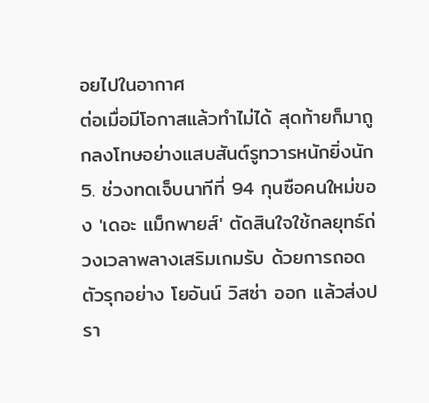อยไปในอากาศ
ต่อเมื่อมีโอกาสแล้วทำไม่ได้ สุดท้ายก็มาถูกลงโทษอย่างแสบสันต์รูทวารหนักยิ่งนัก
5. ช่วงทดเจ็บนาทีที่ 94 กุนซือคนใหม่ของ 'เดอะ แม็กพายส์' ตัดสินใจใช้กลยุทธ์ถ่วงเวลาพลางเสริมเกมรับ ด้วยการถอดตัวรุกอย่าง โยอันน์ วิสซ่า ออก แล้วส่งปรา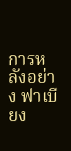การหลังอย่าง ฟาเบียง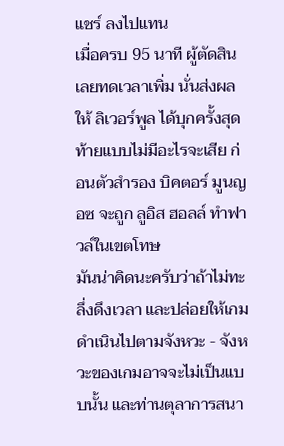แชร์ ลงไปแทน
เมื่อครบ 95 นาที ผู้ตัดสินเลยทดเวลาเพิ่ม นั่นส่งผลให้ ลิเวอร์พูล ได้บุกครั้งสุดท้ายแบบไม่มีอะไรจะเสีย ก่อนตัวสำรอง บิคตอร์ มูนญอซ จะถูก ลูอิส ฮอลล์ ทำฟาวล์ในเขตโทษ
มันน่าคิดนะครับว่าถ้าไม่ทะลึ่งดึงเวลา และปล่อยให้เกมดำเนินไปตามจังหวะ - จังหวะของเกมอาจจะไม่เป็นแบบนั้น และท่านตุลาการสนา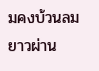มคงบ้วนลมยาวผ่าน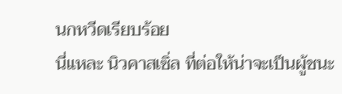นกหวีดเรียบร้อย
นี่แหละ นิวคาสเซิ่ล ที่ต่อให้น่าจะเป็นผู้ชนะ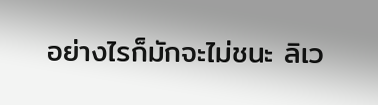อย่างไรก็มักจะไม่ชนะ ลิเว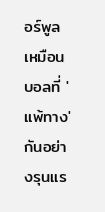อร์พูล เหมือนบอลที่ 'แพ้ทาง' กันอย่างรุนแร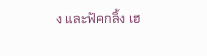ง และฟัคกลิ้ง เฮ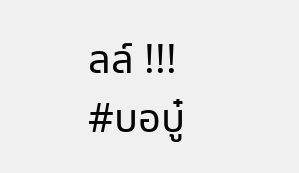ลล์ !!!
#บอบู๋